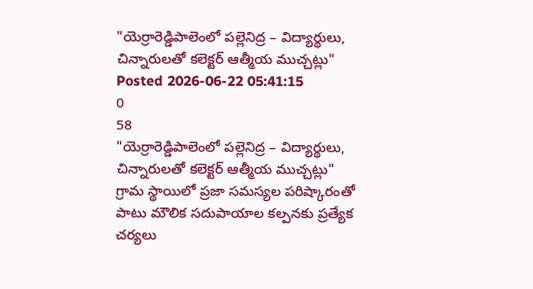"యెర్రారెడ్డిపాలెంలో పల్లెనిద్ర – విద్యార్థులు, చిన్నారులతో కలెక్టర్ ఆత్మీయ ముచ్చట్లు"
Posted 2026-06-22 05:41:15
0
58
"యెర్రారెడ్డిపాలెంలో పల్లెనిద్ర – విద్యార్థులు, చిన్నారులతో కలెక్టర్ ఆత్మీయ ముచ్చట్లు"
గ్రామ స్థాయిలో ప్రజా సమస్యల పరిష్కారంతో పాటు మౌలిక సదుపాయాల కల్పనకు ప్రత్యేక చర్యలు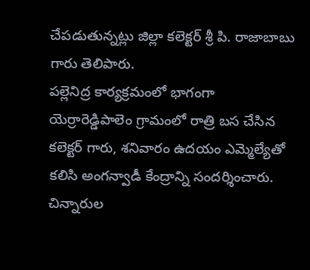చేపడుతున్నట్లు జిల్లా కలెక్టర్ శ్రీ పి. రాజాబాబు గారు తెలిపారు.
పల్లెనిద్ర కార్యక్రమంలో భాగంగా యెర్రారెడ్డిపాలెం గ్రామంలో రాత్రి బస చేసిన కలెక్టర్ గారు, శనివారం ఉదయం ఎమ్మెల్యేతో కలిసి అంగన్వాడీ కేంద్రాన్ని సందర్శించారు.
చిన్నారుల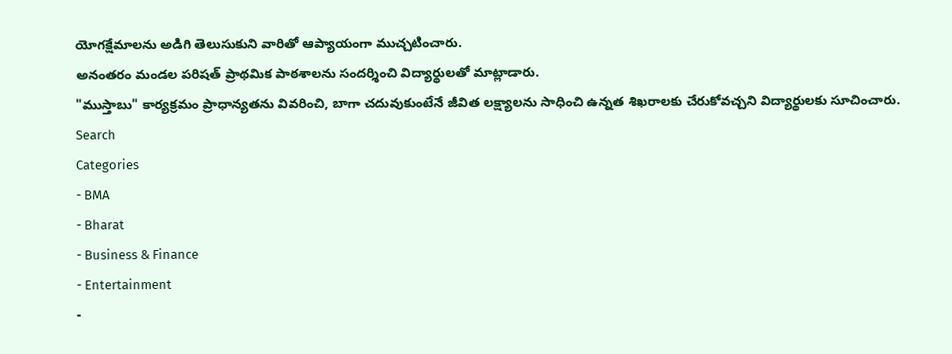యోగక్షేమాలను అడిగి తెలుసుకుని వారితో ఆప్యాయంగా ముచ్చటించారు.
అనంతరం మండల పరిషత్ ప్రాథమిక పాఠశాలను సందర్శించి విద్యార్థులతో మాట్లాడారు.
"ముస్తాబు" కార్యక్రమం ప్రాధాన్యతను వివరించి, బాగా చదువుకుంటేనే జీవిత లక్ష్యాలను సాధించి ఉన్నత శిఖరాలకు చేరుకోవచ్చని విద్యార్థులకు సూచించారు.
Search
Categories
- BMA
- Bharat
- Business & Finance
- Entertainment
-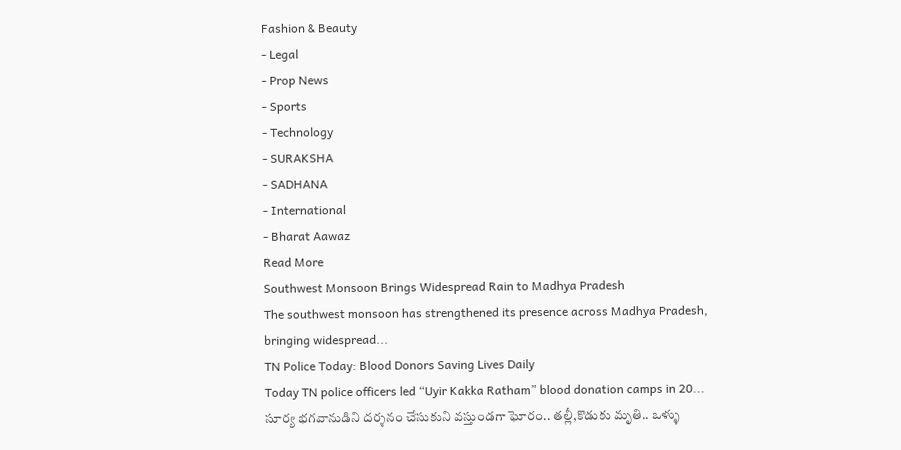Fashion & Beauty
- Legal
- Prop News
- Sports
- Technology
- SURAKSHA
- SADHANA
- International
- Bharat Aawaz
Read More
Southwest Monsoon Brings Widespread Rain to Madhya Pradesh
The southwest monsoon has strengthened its presence across Madhya Pradesh, bringing widespread...
TN Police Today: Blood Donors Saving Lives Daily
Today TN police officers led “Uyir Kakka Ratham” blood donation camps in 20...
సూర్య భగవానుడిని దర్శనం చేసుకుని వస్తుండగా ఘోరం.. తల్లీ,కొడుకు మృతి.. ఒళ్ళు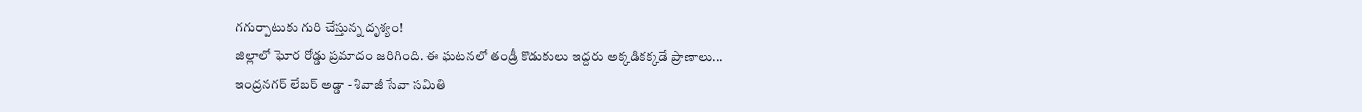గగుర్పాటుకు గురి చేస్తున్న దృశ్యం!
జిల్లాలో ఘోర రోడ్డు ప్రమాదం జరిగింది. ఈ ఘటనలో తండ్రీ కొడుకులు ఇద్దరు అక్కడికక్కడే ప్రాణాలు...
ఇంద్రనగర్ లేబర్ అడ్డా - శివాజీ సేవా సమితి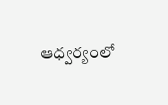ఆధ్వర్యంలో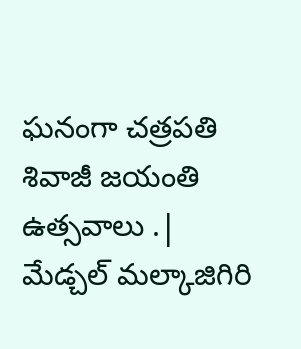ఘనంగా చత్రపతి శివాజీ జయంతి ఉత్సవాలు .|
మేడ్చల్ మల్కాజిగిరి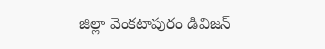జిల్లా వెంకటాపురం డివిజన్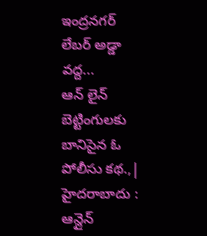ఇంద్రనగర్ లేబర్ అడ్డా వద్ద...
ఆన్ లైన్ బెట్టింగులకు బానిసైన ఓ పోలీసు కథ.,|
హైదరాబాదు : ఆన్లైన్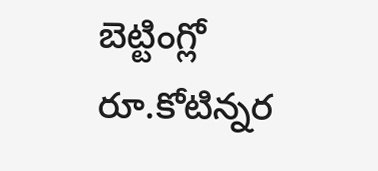బెట్టింగ్లో రూ.కోటిన్నర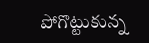పోగొట్టుకున్న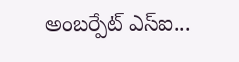అంబర్పేట్ ఎస్ఐ...